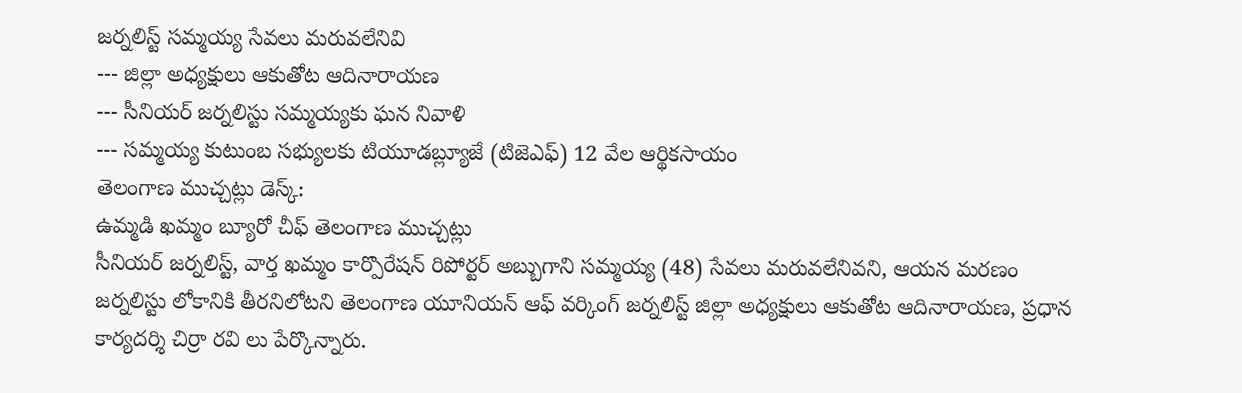జర్నలిస్ట్ సమ్మయ్య సేవలు మరువలేనివి
--- జిల్లా అధ్యక్షులు ఆకుతోట ఆదినారాయణ
--- సీనియర్ జర్నలిస్టు సమ్మయ్యకు ఘన నివాళి
--- సమ్మయ్య కుటుంబ సభ్యులకు టియూడబ్ల్యూజే (టిజెఎఫ్) 12 వేల ఆర్థికసాయం
తెలంగాణ ముచ్చట్లు డెస్క్:
ఉమ్మడి ఖమ్మం బ్యూరో చీఫ్ తెలంగాణ ముచ్చట్లు
సీనియర్ జర్నలిస్ట్, వార్త ఖమ్మం కార్పొరేషన్ రిపోర్టర్ అబ్బుగాని సమ్మయ్య (48) సేవలు మరువలేనివని, ఆయన మరణం జర్నలిస్టు లోకానికి తీరనిలోటని తెలంగాణ యూనియన్ ఆఫ్ వర్కింగ్ జర్నలిస్ట్ జిల్లా అధ్యక్షులు ఆకుతోట ఆదినారాయణ, ప్రధాన కార్యదర్శి చిర్రా రవి లు పేర్కొన్నారు.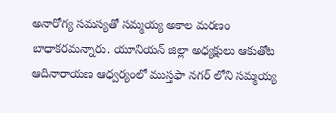అనారోగ్య సమస్యతో సమ్మయ్య అకాల మరణం బాధాకరమన్నారు. యూనియన్ జిల్లా అధ్యక్షులు ఆకుతోట ఆదినారాయణ ఆధ్వర్యంలో ముస్తఫా నగర్ లోని సమ్మయ్య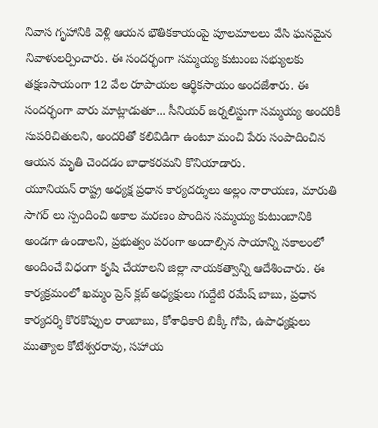నివాస గృహానికి వెళ్లి ఆయన భౌతికకాయంపై పూలమాలలు వేసి ఘనమైన నివాళులర్పించారు. ఈ సందర్భంగా సమ్మయ్య కుటుంబ సభ్యులకు తక్షణసాయంగా 12 వేల రూపాయల ఆర్థికసాయం అందజేశారు. ఈ సందర్భంగా వారు మాట్లాడుతూ... సీనియర్ జర్నలిస్టుగా సమ్మయ్య అందరికీ సుపరిచితులని, అందరితో కలివిడిగా ఉంటూ మంచి పేరు సంపాదించిన ఆయన మృతి చెందడం బాధాకరమని కొనియాడారు.
యూనియన్ రాష్ట్ర అధ్యక్ష ప్రధాన కార్యదర్శులు అల్లం నారాయణ, మారుతి సాగర్ లు స్పందించి అకాల మరణం పొందిన సమ్మయ్య కుటుంబానికి అండగా ఉండాలని, ప్రభుత్వం పరంగా అందాల్సిన సాయాన్ని సకాలంలో అందించే విధంగా కృషి చేయాలని జిల్లా నాయకత్వాన్ని ఆదేశించారు. ఈ కార్యక్రమంలో ఖమ్మం ప్రెస్ క్లబ్ అధ్యక్షులు గుద్దేటి రమేష్ బాబు, ప్రధాన కార్యదర్శి కొరకొప్పుల రాంబాబు, కోశాధికారి బిక్కీ గోపి, ఉపాధ్యక్షులు ముత్యాల కోటేశ్వరరావు, సహాయ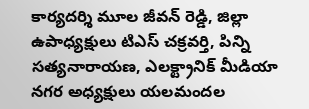కార్యదర్శి మూల జీవన్ రెడ్డి, జిల్లా ఉపాధ్యక్షులు టిఎస్ చక్రవర్తి, పిన్ని సత్యనారాయణ, ఎలక్ట్రానిక్ మీడియా నగర అధ్యక్షులు యలమందల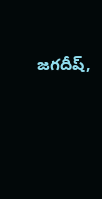జగదీష్,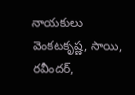నాయకులు వెంకటకృష్ణ, సాయి, రవీందర్,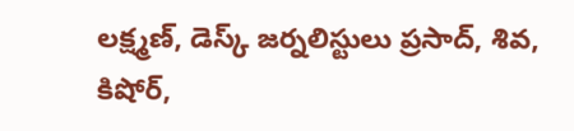లక్ష్మణ్, డెస్క్ జర్నలిస్టులు ప్రసాద్, శివ, కిషోర్,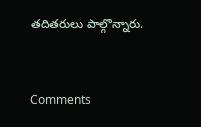తదితరులు పాల్గొన్నారు.


Comments